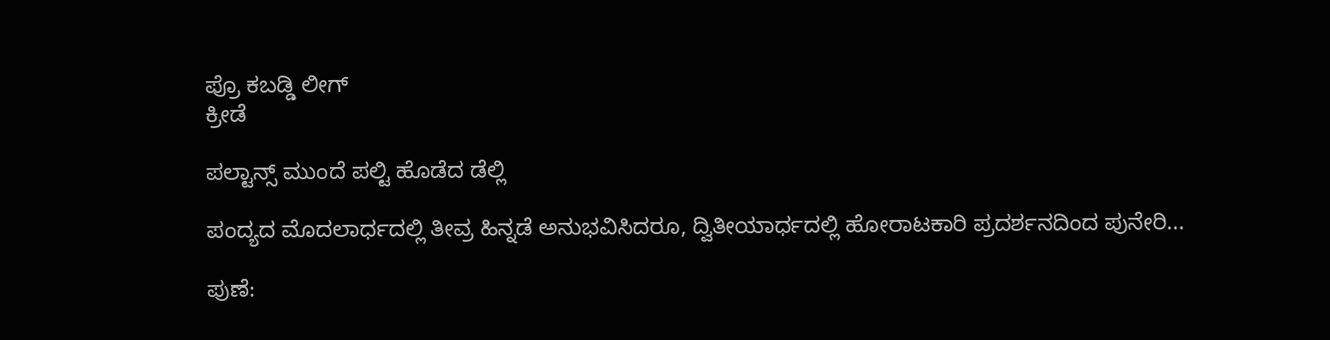ಪ್ರೊ ಕಬಡ್ಡಿ ಲೀಗ್
ಕ್ರೀಡೆ

ಪಲ್ಟಾನ್ಸ್ ಮುಂದೆ ಪಲ್ಟಿ ಹೊಡೆದ ಡೆಲ್ಲಿ

ಪಂದ್ಯದ ಮೊದಲಾರ್ಧದಲ್ಲಿ ತೀವ್ರ ಹಿನ್ನಡೆ ಅನುಭವಿಸಿದರೂ, ದ್ವಿತೀಯಾರ್ಧದಲ್ಲಿ ಹೋರಾಟಕಾರಿ ಪ್ರದರ್ಶನದಿಂದ ಪುನೇರಿ...

ಪುಣೆ: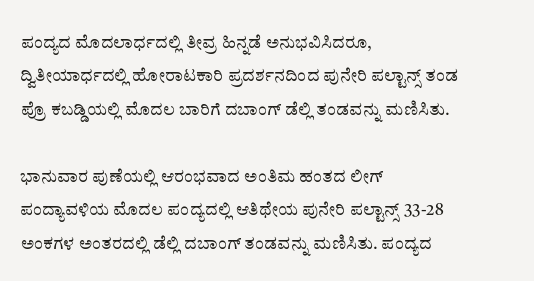ಪಂದ್ಯದ ಮೊದಲಾರ್ಧದಲ್ಲಿ ತೀವ್ರ ಹಿನ್ನಡೆ ಅನುಭವಿಸಿದರೂ, ದ್ವಿತೀಯಾರ್ಧದಲ್ಲಿ ಹೋರಾಟಕಾರಿ ಪ್ರದರ್ಶನದಿಂದ ಪುನೇರಿ ಪಲ್ಟಾನ್ಸ್ ತಂಡ ಪ್ರೊ ಕಬಡ್ಡಿಯಲ್ಲಿ ಮೊದಲ ಬಾರಿಗೆ ದಬಾಂಗ್ ಡೆಲ್ಲಿ ತಂಡವನ್ನು ಮಣಿಸಿತು.

ಭಾನುವಾರ ಪುಣೆಯಲ್ಲಿ ಆರಂಭವಾದ ಅಂತಿಮ ಹಂತದ ಲೀಗ್ ಪಂದ್ಯಾವಳಿಯ ಮೊದಲ ಪಂದ್ಯದಲ್ಲಿ ಆತಿಥೇಯ ಪುನೇರಿ ಪಲ್ಟಾನ್ಸ್ 33-28 ಅಂಕಗಳ ಅಂತರದಲ್ಲಿ ಡೆಲ್ಲಿ ದಬಾಂಗ್ ತಂಡವನ್ನು ಮಣಿಸಿತು. ಪಂದ್ಯದ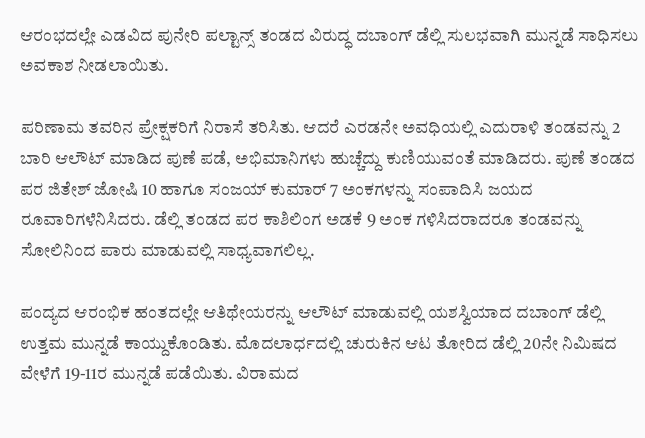ಆರಂಭದಲ್ಲೇ ಎಡವಿದ ಪುನೇರಿ ಪಲ್ಟಾನ್ಸ್ ತಂಡದ ವಿರುದ್ಧ ದಬಾಂಗ್ ಡೆಲ್ಲಿ ಸುಲಭವಾಗಿ ಮುನ್ನಡೆ ಸಾಧಿಸಲು ಅವಕಾಶ ನೀಡಲಾಯಿತು.

ಪರಿಣಾಮ ತವರಿನ ಪ್ರೇಕ್ಷಕರಿಗೆ ನಿರಾಸೆ ತರಿಸಿತು. ಆದರೆ ಎರಡನೇ ಅವಧಿಯಲ್ಲಿ ಎದುರಾಳಿ ತಂಡವನ್ನು 2 ಬಾರಿ ಆಲೌಟ್ ಮಾಡಿದ ಪುಣೆ ಪಡೆ, ಅಭಿಮಾನಿಗಳು ಹುಚ್ಚೆದ್ದು ಕುಣಿಯುವಂತೆ ಮಾಡಿದರು. ಪುಣೆ ತಂಡದ ಪರ ಜಿತೇಶ್ ಜೋಷಿ 10 ಹಾಗೂ ಸಂಜಯ್ ಕುಮಾರ್ 7 ಅಂಕಗಳನ್ನು ಸಂಪಾದಿಸಿ ಜಯದ ರೂವಾರಿಗಳೆನಿಸಿದರು. ಡೆಲ್ಲಿ ತಂಡದ ಪರ ಕಾಶಿಲಿಂಗ ಅಡಕೆ 9 ಅಂಕ ಗಳಿಸಿದರಾದರೂ ತಂಡವನ್ನು ಸೋಲಿನಿಂದ ಪಾರು ಮಾಡುವಲ್ಲಿ ಸಾಧ್ಯವಾಗಲಿಲ್ಲ.

ಪಂದ್ಯದ ಆರಂಭಿಕ ಹಂತದಲ್ಲೇ ಆತಿಥೇಯರನ್ನು ಆಲೌಟ್ ಮಾಡುವಲ್ಲಿ ಯಶಸ್ವಿಯಾದ ದಬಾಂಗ್ ಡೆಲ್ಲಿ ಉತ್ತಮ ಮುನ್ನಡೆ ಕಾಯ್ದುಕೊಂಡಿತು. ಮೊದಲಾರ್ಧದಲ್ಲಿ ಚುರುಕಿನ ಆಟ ತೋರಿದ ಡೆಲ್ಲಿ 20ನೇ ನಿಮಿಷದ ವೇಳೆಗೆ 19-11ರ ಮುನ್ನಡೆ ಪಡೆಯಿತು. ವಿರಾಮದ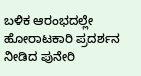ಬಳಿಕ ಆರಂಭದಲ್ಲೇ ಹೋರಾಟಕಾರಿ ಪ್ರದರ್ಶನ ನೀಡಿದ ಪುನೇರಿ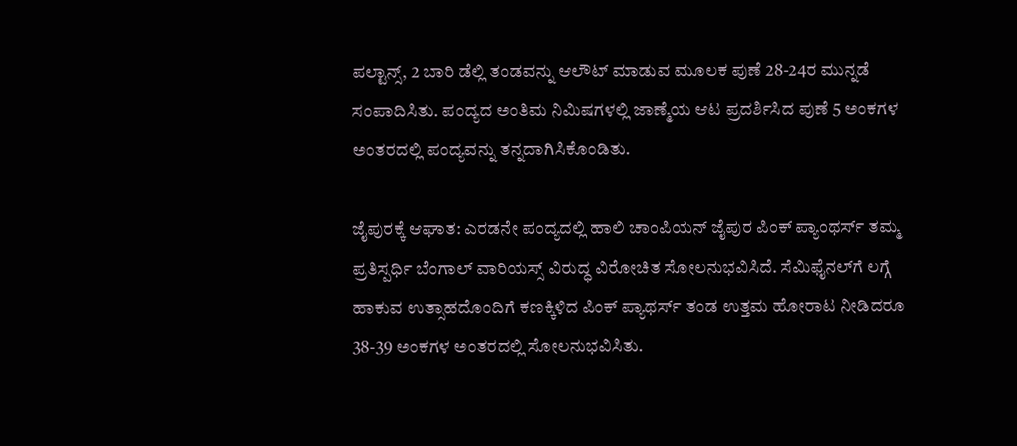ಪಲ್ಟಾನ್ಸ್, 2 ಬಾರಿ ಡೆಲ್ಲಿ ತಂಡವನ್ನು ಆಲೌಟ್ ಮಾಡುವ ಮೂಲಕ ಪುಣೆ 28-24ರ ಮುನ್ನಡೆ ಸಂಪಾದಿಸಿತು. ಪಂದ್ಯದ ಅಂತಿಮ ನಿಮಿಷಗಳಲ್ಲಿ ಜಾಣ್ಮೆಯ ಆಟ ಪ್ರದರ್ಶಿಸಿದ ಪುಣೆ 5 ಅಂಕಗಳ ಅಂತರದಲ್ಲಿ ಪಂದ್ಯವನ್ನು ತನ್ನದಾಗಿಸಿಕೊಂಡಿತು.

ಜೈಪುರಕ್ಕೆ ಆಘಾತ: ಎರಡನೇ ಪಂದ್ಯದಲ್ಲಿ ಹಾಲಿ ಚಾಂಪಿಯನ್ ಜೈಪುರ ಪಿಂಕ್ ಪ್ಯಾಂಥರ್ಸ್ ತಮ್ಮ ಪ್ರತಿಸ್ಪರ್ಧಿ ಬೆಂಗಾಲ್ ವಾರಿಯಸ್ಸ್ ವಿರುದ್ಧ ವಿರೋಚಿತ ಸೋಲನುಭವಿಸಿದೆ. ಸೆಮಿಫೈನಲ್‍ಗೆ ಲಗ್ಗೆ ಹಾಕುವ ಉತ್ಸಾಹದೊಂದಿಗೆ ಕಣಕ್ಕಿಳಿದ ಪಿಂಕ್ ಪ್ಯಾಥರ್ಸ್ ತಂಡ ಉತ್ತಮ ಹೋರಾಟ ನೀಡಿದರೂ 38-39 ಅಂಕಗಳ ಅಂತರದಲ್ಲಿ ಸೋಲನುಭವಿಸಿತು.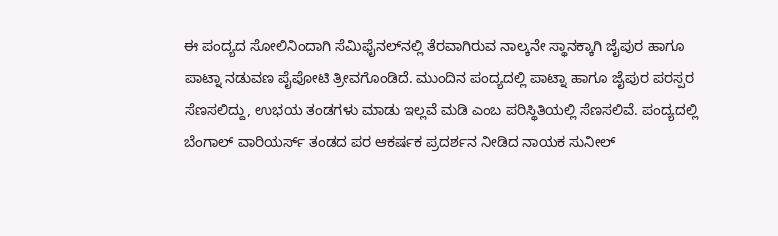ಈ ಪಂದ್ಯದ ಸೋಲಿನಿಂದಾಗಿ ಸೆಮಿಫೈನಲ್‍ನಲ್ಲಿ ತೆರವಾಗಿರುವ ನಾಲ್ಕನೇ ಸ್ಥಾನಕ್ಕಾಗಿ ಜೈಪುರ ಹಾಗೂ ಪಾಟ್ನಾ ನಡುವಣ ಪೈಪೋಟಿ ತ್ರೀವಗೊಂಡಿದೆ. ಮುಂದಿನ ಪಂದ್ಯದಲ್ಲಿ ಪಾಟ್ನಾ ಹಾಗೂ ಜೈಪುರ ಪರಸ್ಪರ ಸೆಣಸಲಿದ್ದು, ಉಭಯ ತಂಡಗಳು ಮಾಡು ಇಲ್ಲವೆ ಮಡಿ ಎಂಬ ಪರಿಸ್ಥಿತಿಯಲ್ಲಿ ಸೆಣಸಲಿವೆ. ಪಂದ್ಯದಲ್ಲಿ ಬೆಂಗಾಲ್ ವಾರಿಯರ್ಸ್ ತಂಡದ ಪರ ಆಕರ್ಷಕ ಪ್ರದರ್ಶನ ನೀಡಿದ ನಾಯಕ ಸುನೀಲ್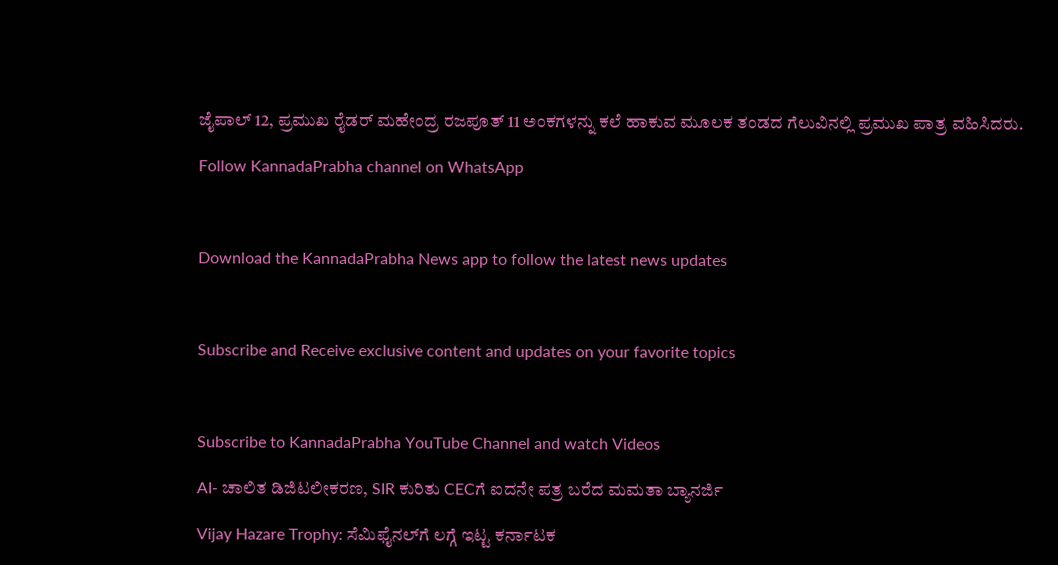ಜೈಪಾಲ್ 12, ಪ್ರಮುಖ ರೈಡರ್ ಮಹೇಂದ್ರ ರಜಪೂತ್ 11 ಅಂಕಗಳನ್ನು ಕಲೆ ಹಾಕುವ ಮೂಲಕ ತಂಡದ ಗೆಲುವಿನಲ್ಲಿ ಪ್ರಮುಖ ಪಾತ್ರ ವಹಿಸಿದರು.

Follow KannadaPrabha channel on WhatsApp



Download the KannadaPrabha News app to follow the latest news updates



Subscribe and Receive exclusive content and updates on your favorite topics



Subscribe to KannadaPrabha YouTube Channel and watch Videos

AI- ಚಾಲಿತ ಡಿಜಿಟಲೀಕರಣ, SIR ಕುರಿತು CECಗೆ ಐದನೇ ಪತ್ರ ಬರೆದ ಮಮತಾ ಬ್ಯಾನರ್ಜಿ

Vijay Hazare Trophy: ಸೆಮಿಫೈನಲ್‌ಗೆ ಲಗ್ಗೆ ಇಟ್ಟ ಕರ್ನಾಟಕ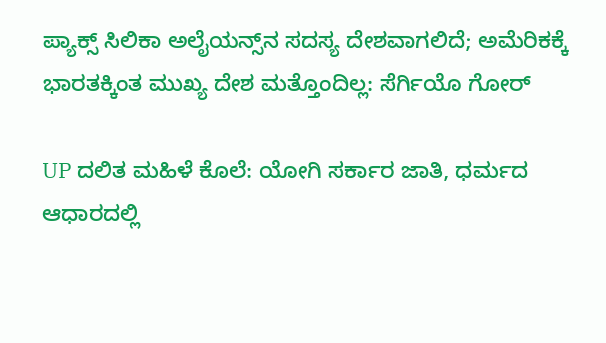ಪ್ಯಾಕ್ಸ್ ಸಿಲಿಕಾ ಅಲೈಯನ್ಸ್‌ನ ಸದಸ್ಯ ದೇಶವಾಗಲಿದೆ; ಅಮೆರಿಕಕ್ಕೆ ಭಾರತಕ್ಕಿಂತ ಮುಖ್ಯ ದೇಶ ಮತ್ತೊಂದಿಲ್ಲ: ಸೆರ್ಗಿಯೊ ಗೋರ್

UP ದಲಿತ ಮಹಿಳೆ ಕೊಲೆ: ಯೋಗಿ ಸರ್ಕಾರ ಜಾತಿ, ಧರ್ಮದ ಆಧಾರದಲ್ಲಿ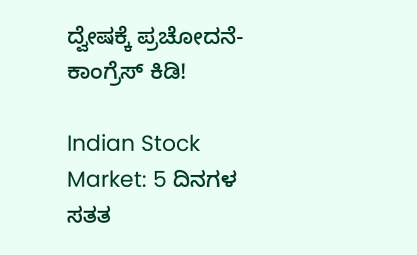ದ್ವೇಷಕ್ಕೆ ಪ್ರಚೋದನೆ- ಕಾಂಗ್ರೆಸ್ ಕಿಡಿ!

Indian Stock Market: 5 ದಿನಗಳ ಸತತ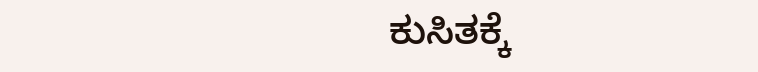ಕುಸಿತಕ್ಕೆ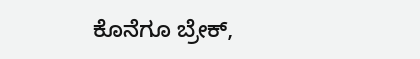ಕೊನೆಗೂ ಬ್ರೇಕ್,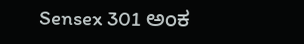Sensex 301 ಅಂಕ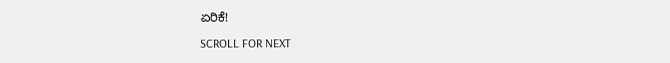ಏರಿಕೆ!

SCROLL FOR NEXT